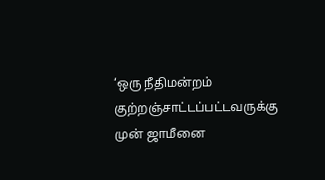‘ஒரு நீதிமன்றம் குற்றஞ்சாட்டப்பட்டவருக்கு முன் ஜாமீனை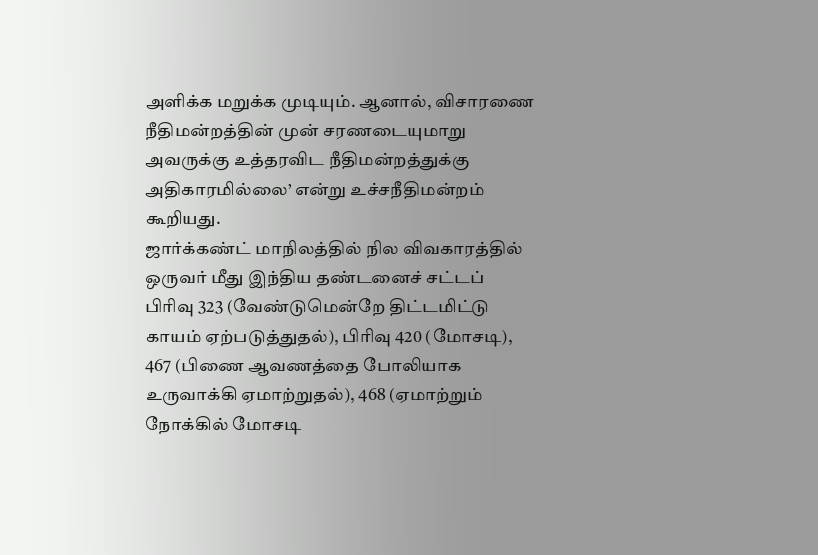அளிக்க மறுக்க முடியும். ஆனால், விசாரணை நீதிமன்றத்தின் முன் சரணடையுமாறு அவருக்கு உத்தரவிட நீதிமன்றத்துக்கு அதிகாரமில்லை’ என்று உச்சநீதிமன்றம் கூறியது.
ஜார்க்கண்ட் மாநிலத்தில் நில விவகாரத்தில் ஒருவர் மீது இந்திய தண்டனைச் சட்டப் பிரிவு 323 (வேண்டுமென்றே திட்டமிட்டு காயம் ஏற்படுத்துதல்), பிரிவு 420 (மோசடி), 467 (பிணை ஆவணத்தை போலியாக உருவாக்கி ஏமாற்றுதல்), 468 (ஏமாற்றும் நோக்கில் மோசடி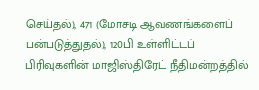செய்தல்), 471 (மோசடி ஆவணங்களைப் பன்படுத்துதல்), 120பி உள்ளிட்டப் பிரிவுகளின் மாஜிஸ்திரேட் நீதிமன்றத்தில்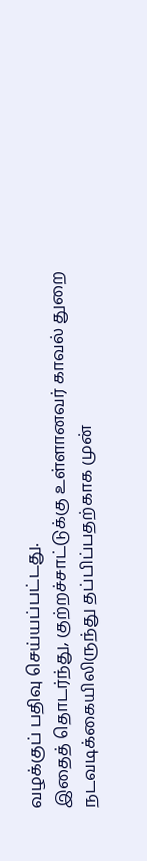வழக்குப் பதிவு செய்யப்பட்டது.
இதைத் தொடர்ந்து, குற்றச்சாட்டுக்கு உள்ளானவர் காவல் துறை நடவடிக்கையிலிருந்து தப்பிப்பதற்காக முன்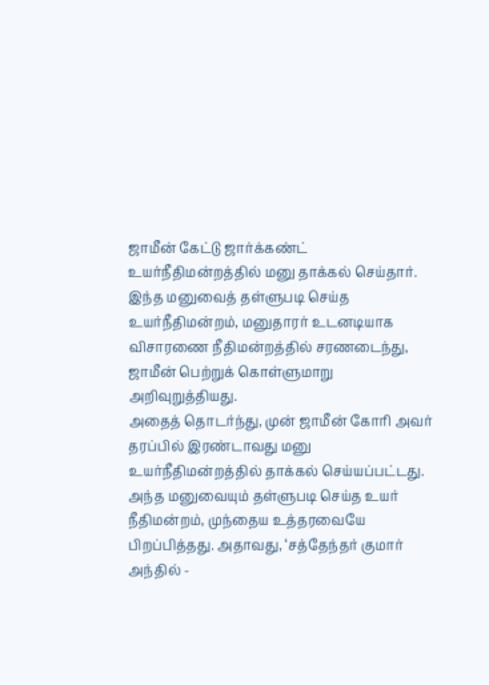ஜாமீன் கேட்டு ஜார்க்கண்ட் உயர்நீதிமன்றத்தில் மனு தாக்கல் செய்தார். இந்த மனுவைத் தள்ளுபடி செய்த உயர்நீதிமன்றம், மனுதாரர் உடனடியாக விசாரணை நீதிமன்றத்தில் சரணடைந்து, ஜாமீன் பெற்றுக் கொள்ளுமாறு அறிவுறுத்தியது.
அதைத் தொடர்ந்து, முன் ஜாமீன் கோரி அவர் தரப்பில் இரண்டாவது மனு உயர்நீதிமன்றத்தில் தாக்கல் செய்யப்பட்டது. அந்த மனுவையும் தள்ளுபடி செய்த உயர் நீதிமன்றம், முந்தைய உத்தரவையே பிறப்பித்தது. அதாவது, ‘சத்தேந்தர் குமார் அந்தில் -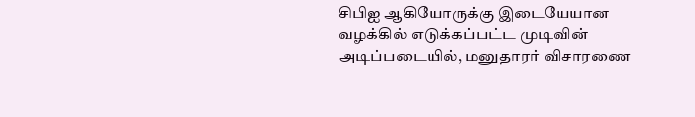சிபிஐ ஆகியோருக்கு இடையேயான வழக்கில் எடுக்கப்பட்ட முடிவின் அடிப்படையில், மனுதாரர் விசாரணை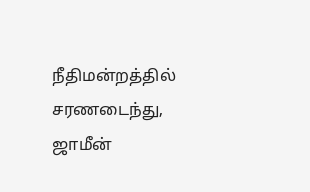நீதிமன்றத்தில் சரணடைந்து, ஜாமீன்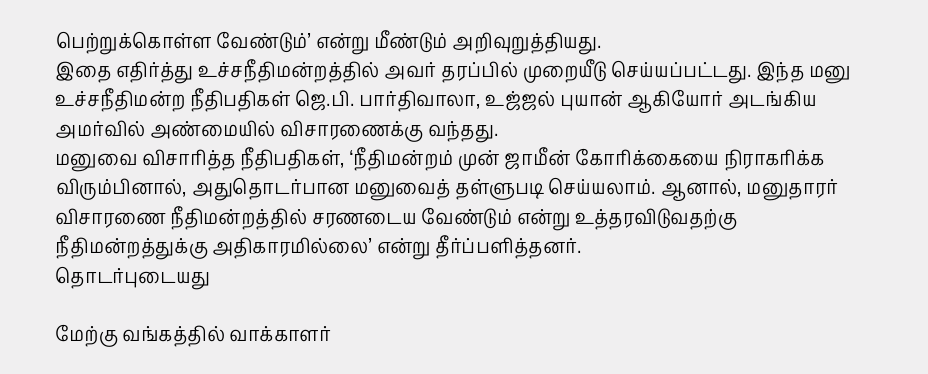பெற்றுக்கொள்ள வேண்டும்’ என்று மீண்டும் அறிவுறுத்தியது.
இதை எதிர்த்து உச்சநீதிமன்றத்தில் அவர் தரப்பில் முறையீடு செய்யப்பட்டது. இந்த மனு உச்சநீதிமன்ற நீதிபதிகள் ஜெ.பி. பார்திவாலா, உஜ்ஜல் புயான் ஆகியோர் அடங்கிய அமர்வில் அண்மையில் விசாரணைக்கு வந்தது.
மனுவை விசாரித்த நீதிபதிகள், ‘நீதிமன்றம் முன் ஜாமீன் கோரிக்கையை நிராகரிக்க விரும்பினால், அதுதொடர்பான மனுவைத் தள்ளுபடி செய்யலாம். ஆனால், மனுதாரர் விசாரணை நீதிமன்றத்தில் சரணடைய வேண்டும் என்று உத்தரவிடுவதற்கு நீதிமன்றத்துக்கு அதிகாரமில்லை’ என்று தீர்ப்பளித்தனர்.
தொடர்புடையது

மேற்கு வங்கத்தில் வாக்காளர்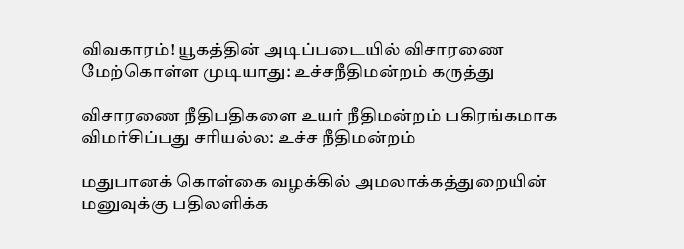விவகாரம்! யூகத்தின் அடிப்படையில் விசாரணை மேற்கொள்ள முடியாது: உச்சநீதிமன்றம் கருத்து

விசாரணை நீதிபதிகளை உயர் நீதிமன்றம் பகிரங்கமாக விமர்சிப்பது சரியல்ல: உச்ச நீதிமன்றம்

மதுபானக் கொள்கை வழக்கில் அமலாக்கத்துறையின் மனுவுக்கு பதிலளிக்க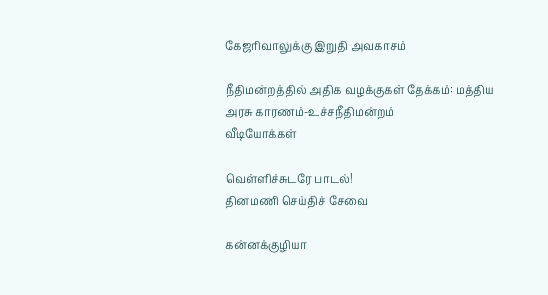கேஜரிவாலுக்கு இறுதி அவகாசம்

நீதிமன்றத்தில் அதிக வழக்குகள் தேக்கம்: மத்திய அரசு காரணம்-உச்சநீதிமன்றம்
வீடியோக்கள்

வெள்ளிச்சுடரே பாடல்!
தினமணி செய்திச் சேவை

கன்னக்குழியா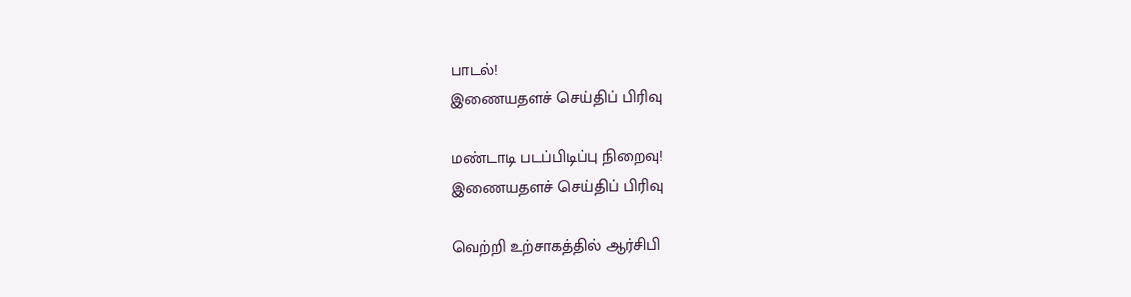பாடல்!
இணையதளச் செய்திப் பிரிவு

மண்டாடி படப்பிடிப்பு நிறைவு!
இணையதளச் செய்திப் பிரிவு

வெற்றி உற்சாகத்தில் ஆர்சிபி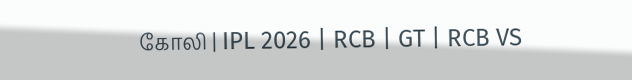கோலி | IPL 2026 | RCB | GT | RCB VS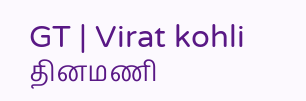GT | Virat kohli
தினமணி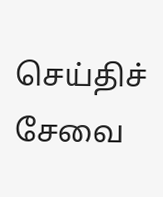செய்திச் சேவை